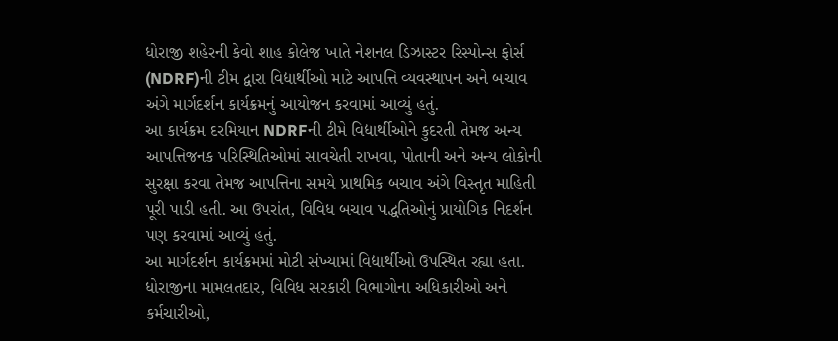ધોરાજી શહેરની કેવો શાહ કોલેજ ખાતે નેશનલ ડિઝાસ્ટર રિસ્પોન્સ ફોર્સ (NDRF)ની ટીમ દ્વારા વિદ્યાર્થીઓ માટે આપત્તિ વ્યવસ્થાપન અને બચાવ અંગે માર્ગદર્શન કાર્યક્રમનું આયોજન કરવામાં આવ્યું હતું.
આ કાર્યક્રમ દરમિયાન NDRFની ટીમે વિદ્યાર્થીઓને કુદરતી તેમજ અન્ય આપત્તિજનક પરિસ્થિતિઓમાં સાવચેતી રાખવા, પોતાની અને અન્ય લોકોની સુરક્ષા કરવા તેમજ આપત્તિના સમયે પ્રાથમિક બચાવ અંગે વિસ્તૃત માહિતી પૂરી પાડી હતી. આ ઉપરાંત, વિવિધ બચાવ પદ્ધતિઓનું પ્રાયોગિક નિદર્શન પણ કરવામાં આવ્યું હતું.
આ માર્ગદર્શન કાર્યક્રમમાં મોટી સંખ્યામાં વિદ્યાર્થીઓ ઉપસ્થિત રહ્યા હતા. ધોરાજીના મામલતદાર, વિવિધ સરકારી વિભાગોના અધિકારીઓ અને કર્મચારીઓ,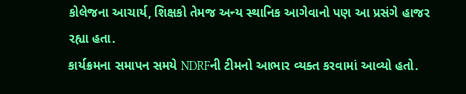કોલેજના આચાર્ય, શિક્ષકો તેમજ અન્ય સ્થાનિક આગેવાનો પણ આ પ્રસંગે હાજર રહ્યા હતા.
કાર્યક્રમના સમાપન સમયે NDRFની ટીમનો આભાર વ્યક્ત કરવામાં આવ્યો હતો.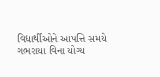વિદ્યાર્થીઓને આપત્તિ સમયે ગભરાયા વિના યોગ્ય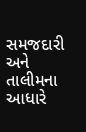સમજદારી અને તાલીમના આધારે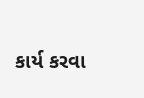કાર્ય કરવા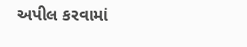અપીલ કરવામાં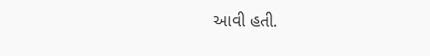આવી હતી.